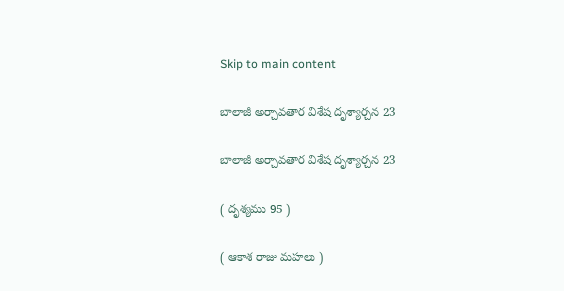Skip to main content

బాలాజీ అర్చావతార విశేష దృశ్యార్చన 23

బాలాజీ అర్చావతార విశేష దృశ్యార్చన 23

( దృశ్యము 95 )

( ఆకాశ రాజు మహలు )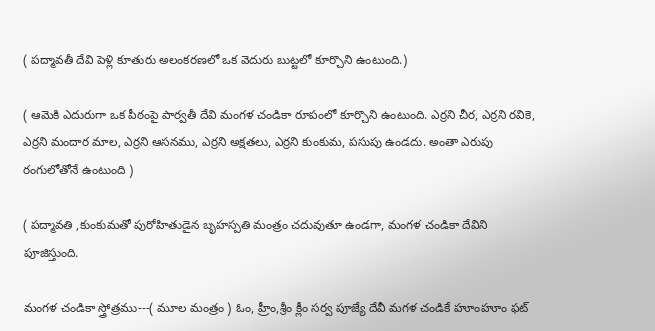( పద్మావతీ దేవి పెళ్లి కూతురు అలంకరణలో ఒక వెదురు బుట్టలో కూర్చొని ఉంటుంది.)

( ఆమెకి ఎదురుగా ఒక పీఠంపై పార్వతీ దేవి మంగళ చండికా రూపంలో కూర్చొని ఉంటుంది. ఎర్రని చీర, ఎర్రని రవికె, ఎర్రని మందార మాల, ఎర్రని ఆసనము, ఎర్రని అక్షతలు, ఎర్రని కుంకుమ, పసుపు ఉండదు. అంతా ఎరుపు రంగులోతోనే ఉంటుంది )

( పద్మావతి ,కుంకుమతో పురోహితుడైన బృహస్పతి మంత్రం చదువుతూ ఉండగా, మంగళ చండికా దేవిని పూజిస్తుంది.

మంగళ చండికా స్త్రోత్రము---( మూల మంత్రం ) ఓం, హ్రీం,శ్రీం క్లీం సర్వ పూజ్యే దేవీ మగళ చండికే హూంహూం ఫట్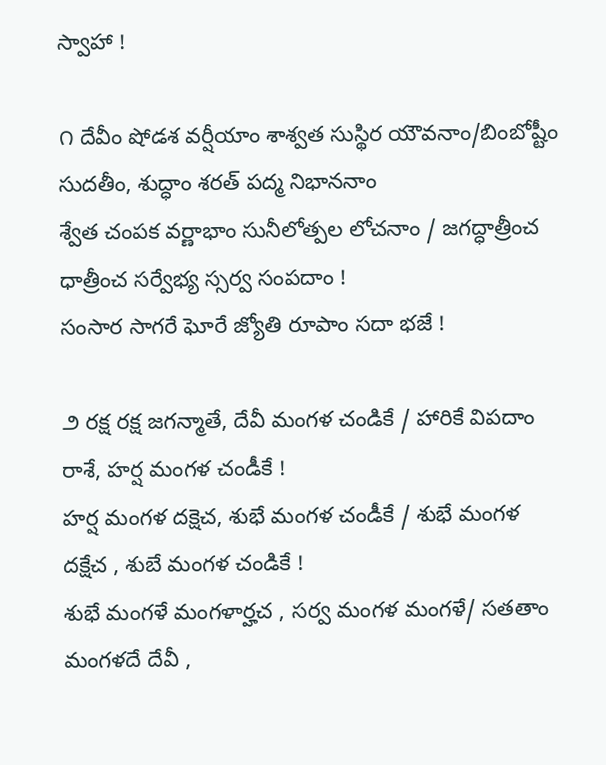స్వాహా !

౧ దేవీం షోడశ వర్షీయాం శాశ్వత సుస్థిర యౌవనాం/బింబోష్టీం సుదతీం, శుద్ధాం శరత్ పద్మ నిభాననాం
శ్వేత చంపక వర్ణాభాం సునీలోత్పల లోచనాం / జగద్ధాత్రీంచ ధాత్రీంచ సర్వేభ్య స్సర్వ సంపదాం !
సంసార సాగరే ఘోరే జ్యోతి రూపాం సదా భజే !

౨ రక్ష రక్ష జగన్మాతే, దేవీ మంగళ చండికే / హారికే విపదాం రాశే, హర్ష మంగళ చండీకే !
హర్ష మంగళ దక్షెచ, శుభే మంగళ చండీకే / శుభే మంగళ దక్షేచ , శుబే మంగళ చండికే !
శుభే మంగళే మంగళార్హచ , సర్వ మంగళ మంగళే/ సతతాం మంగళదే దేవీ ,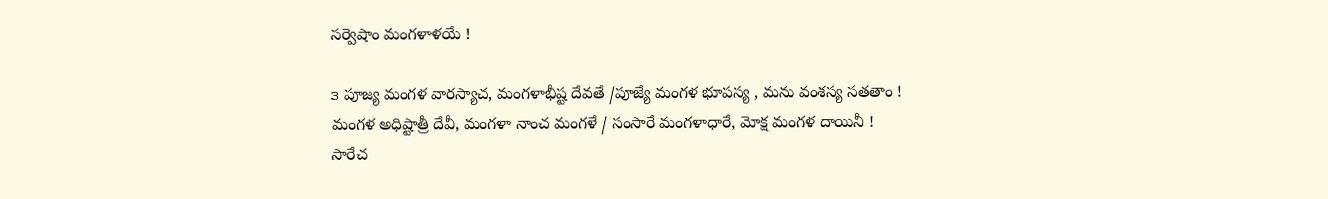సర్వెషాం మంగళాళయే !

౩ పూజ్య మంగళ వారస్యాచ, మంగళాభీష్ట దేవతే /పూజ్యే మంగళ భూపస్య , మను వంశస్య సతతాం !
మంగళ అధిష్టాత్రీ దేవీ, మంగళా నాంచ మంగళే / సంసారే మంగళాధారే, మోక్ష మంగళ దాయినీ !
సారేచ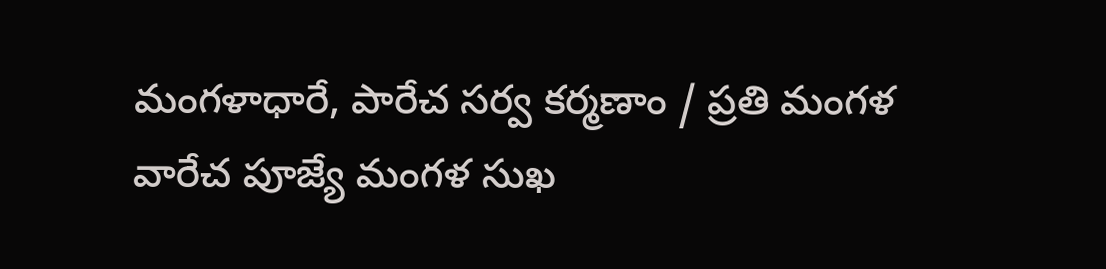మంగళాధారే, పారేచ సర్వ కర్మణాం / ప్రతి మంగళ వారేచ పూజ్యే మంగళ సుఖ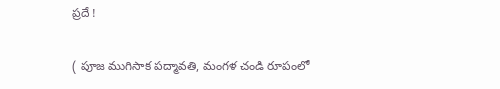ప్రదే !

( పూజ ముగిసాక పద్మావతి, మంగళ చండి రూపంలో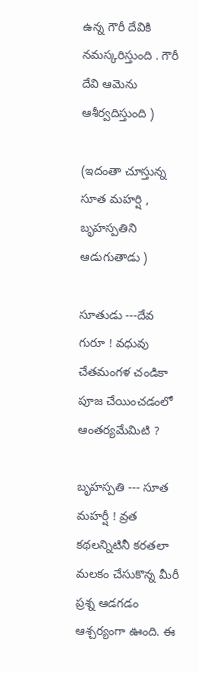ఉన్న గౌరీ దేవికి నమస్కరిస్తుంది . గౌరీ దేవి ఆమెను ఆశీర్వదిస్తుంది )

(ఇదంతా చూస్తున్న సూత మహర్షి , బృహస్పతిని ఆడుగుతాడు )

సూతుడు ---దేవ గురూ ! వధువు చేతమంగళ చండికా పూజ చేయించడంలో ఆంతర్యమేమిటి ?

బృహస్పతి --- సూత మహర్షీ ! వ్రత కథలన్నిటినీ కరతలా మలకం చేసుకొన్న మీరీ ప్రశ్న ఆడగడం ఆశ్చర్యంగా ఊంది. ఈ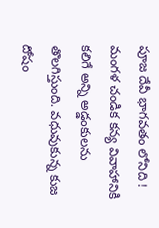పూజ దేవీ భాగవతం లోనిది ! మంగళ చండిక కన్య వివాహానికి కలిగే అన్ని అడ్డంకులను తొలగిస్తుంది. వధువుకున్న కుజ దోషం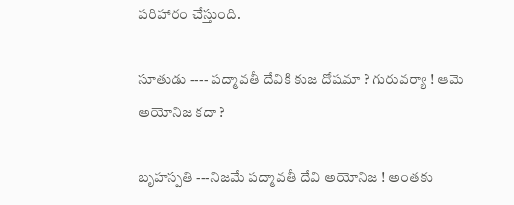పరిహారం చేస్తుంది.

సూతుడు ---- పద్మావతీ దేవికి కుజ దోషమా ? గురువర్యా ! ఆమె అయోనిజ కదా ?

బృహస్పతి ---నిజమే పద్మావతీ దేవి అయోనిజ ! అంతకు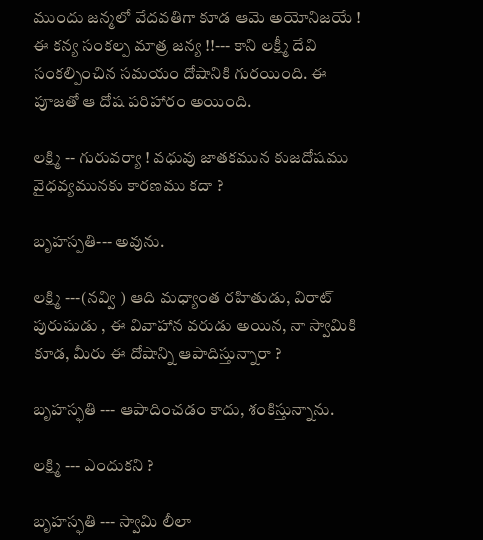ముందు జన్మలో వేదవతిగా కూడ ఆమె అయోనిజయే ! ఈ కన్య సంకల్ప మాత్ర జన్య !!--- కాని లక్ష్మీ దేవి సంకల్పించిన సమయం దోషానికి గురయింది. ఈ పూజతో ఆ దోష పరిహారం అయింది.

లక్ష్మి -- గురువర్యా ! వధువు జాతకమున కుజదోషము వైధవ్యమునకు కారణము కదా ?

బృహస్పతి--- అవును.

లక్ష్మి ---(నవ్వి ) ఆది మధ్యాంత రహితుడు, విరాట్ పురుషుడు , ఈ వివాహాన వరుడు అయిన, నా స్వామికి కూడ, మీరు ఈ దోషాన్ని ఆపాదిస్తున్నారా ?

బృహస్ఫతి --- ఆపాదించడం కాదు, శంకిస్తున్నాను.

లక్ష్మి --- ఎందుకని ?

బృహస్ఫతి --- స్వామి లీలా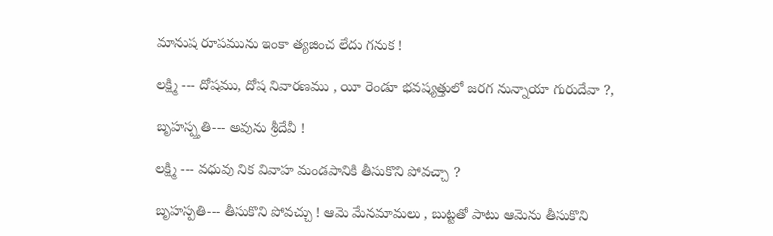మానుష రూపమును ఇంకా త్యజించ లేదు గనుక !

లక్ష్మి --- దోషము, దోష నివారణము , యీ రెండూ భవష్యత్తులో జరగ నున్నాయా గురుదేవా ?,

బృహస్ప్తతి--- అవును శ్రీదేవీ !

లక్ష్మి --- వధువు నిక వివాహ మండపానికి తీసుకొని పోవచ్చా ?

బృహస్పతి--- తీసుకొని పోవచ్చు ! ఆమె మేనమామలు , బుట్టతో పాటు ఆమెను తీసుకొని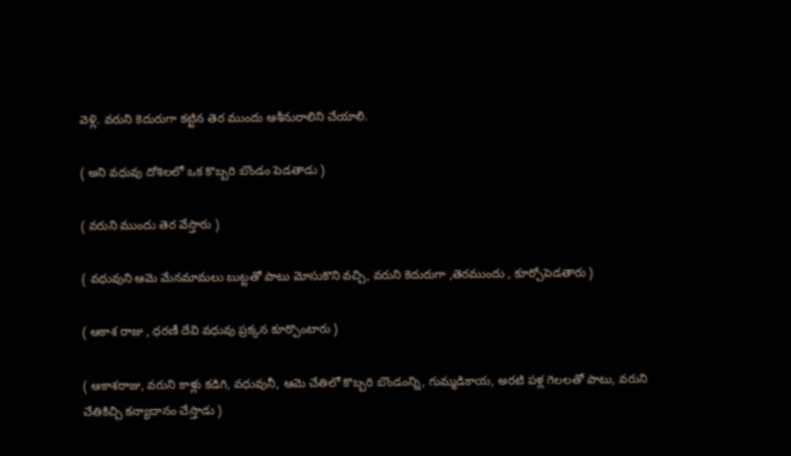వెళ్లి. వరుని కెదురుగా కట్టిన తెర ముందు ఆశీనురాలిని చేయాలి.

( అని వధువు దోశిలలో ఒక కొబ్బరి బొండం పెడతాడు )

( వరుని ముందు తెర వేస్తారు )

( వధువుని ఆమె మేనమామలు బుట్టతో పాటు మోసుకొని వచ్చి, వరుని కెదురుగా ,తెరముందు , కూర్చోపెడతారు )

( ఆకాశ రాజు , ధరణీ దేవి వధువు ప్రక్కన కూర్చొంటారు )

( ఆకాశరాజు, వరుని కాళ్లు కడిగి, వధువునీ, ఆమె చేతిలో కొబ్బరి బొండంన్ని, గుమ్మడికాయ, అరటి పళ్ల గెలలతో పాటు, వరుని చేతికిచ్చి కన్యాదానం చేస్తాడు )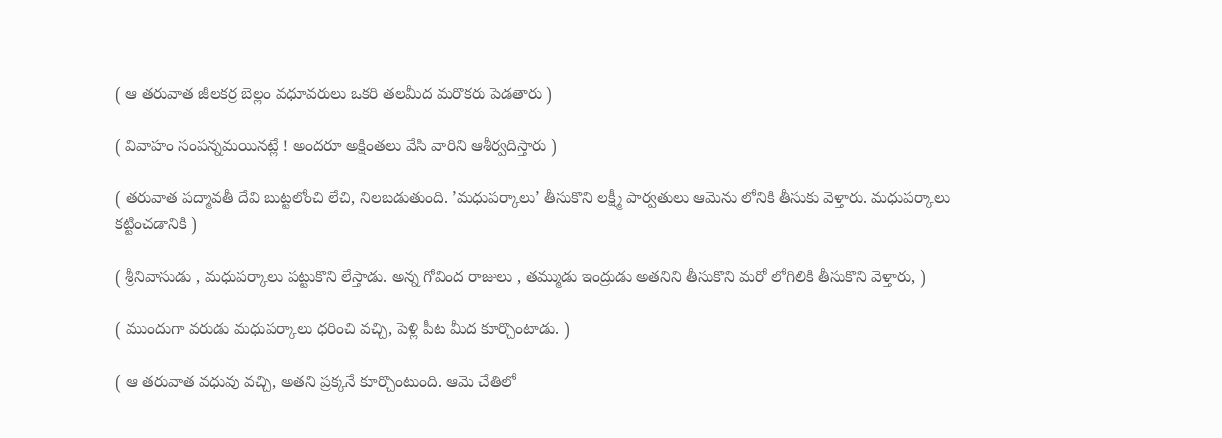( ఆ తరువాత జీలకర్ర బెల్లం వధూవరులు ఒకరి తలమీద మరొకరు పెడతారు )

( వివాహం సంపన్నమయినట్లే ! అందరూ అక్షింతలు వేసి వారిని ఆశీర్వదిస్తారు )

( తరువాత పద్మావతీ దేవి బుట్టలోంచి లేచి, నిలబడుతుంది. ’మధుపర్కాలు’ తీసుకొని లక్ష్మీ పార్వతులు ఆమెను లోనికి తీసుకు వెళ్తారు. మధుపర్కాలు కట్టించడానికి )

( శ్రీనివాసుడు , మధుపర్కాలు పట్టుకొని లేస్తాడు. అన్న గోవింద రాజులు , తమ్ముడు ఇంద్రుడు అతనిని తీసుకొని మరో లోగిలికి తీసుకొని వెళ్తారు, )

( ముందుగా వరుడు మధుపర్కాలు ధరించి వచ్చి, పెళ్లి పీట మీద కూర్చొంటాడు. )

( ఆ తరువాత వధువు వచ్చి, అతని ప్రక్కనే కూర్చొంటుంది. ఆమె చేతిలో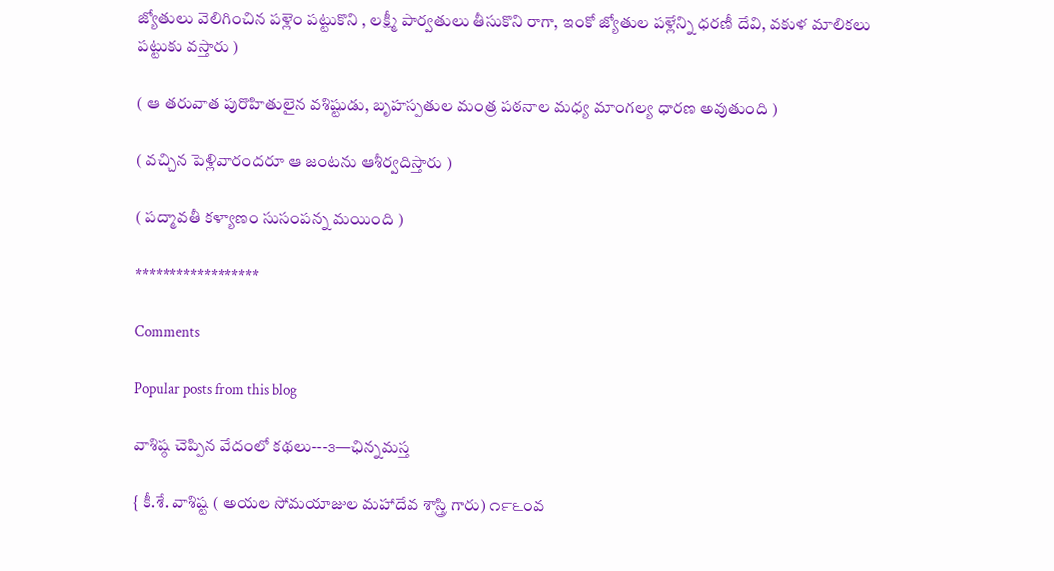జ్యోతులు వెలిగించిన పళ్లెం పట్టుకొని , లక్ష్మీ పార్వతులు తీసుకొని రాగా, ఇంకో జ్యోతుల పళ్లేన్ని ధరణీ దేవి, వకుళ మాలికలు పట్టుకు వస్తారు )

( ఆ తరువాత పురొహితులైన వశిష్టుడు, బృహస్పతుల మంత్ర పఠనాల మధ్య మాంగల్య ధారణ అవుతుంది )

( వచ్చిన పెళ్లివారందరూ ఆ జంటను ఆశీర్వదిస్తారు )

( పద్మావతీ కళ్యాణం సుసంపన్న మయింది )

******************

Comments

Popular posts from this blog

వాశిష్ఠ చెప్పిన వేదంలో కథలు---౩—ఛిన్నమస్త

{ కీ.శే. వాశిష్ట ( అయల సోమయాజుల మహాదేవ శాస్త్రి గారు) ౧౯౬౦వ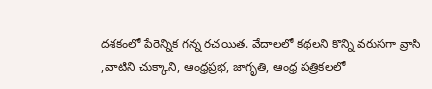దశకంలో పేరెన్నిక గన్న రచయిత. వేదాలలో కథలని కొన్ని వరుసగా వ్రాసి ,వాటిని చుక్కాని, ఆంధ్రప్రభ, జాగృతి, ఆంధ్ర పత్రికలలో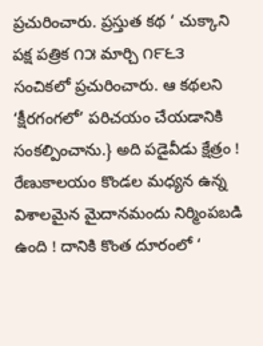ప్రచురించారు. ప్రస్తుత కథ ‘ చుక్కాని పక్ష పత్రిక ౧౫ మార్చి ౧౯౬౩ సంచికలో ప్రచురించారు. ఆ కథలని  ‘క్షీరగంగలో’ పరిచయం చేయడానికి సంకల్పించాను.} అది పడైవీడు క్షేత్రం ! రేణుకాలయం కొండల మధ్యన ఉన్న విశాలమైన మైదానమందు నిర్మింపబడి ఉంది ! దానికి కొంత దూరంలో ‘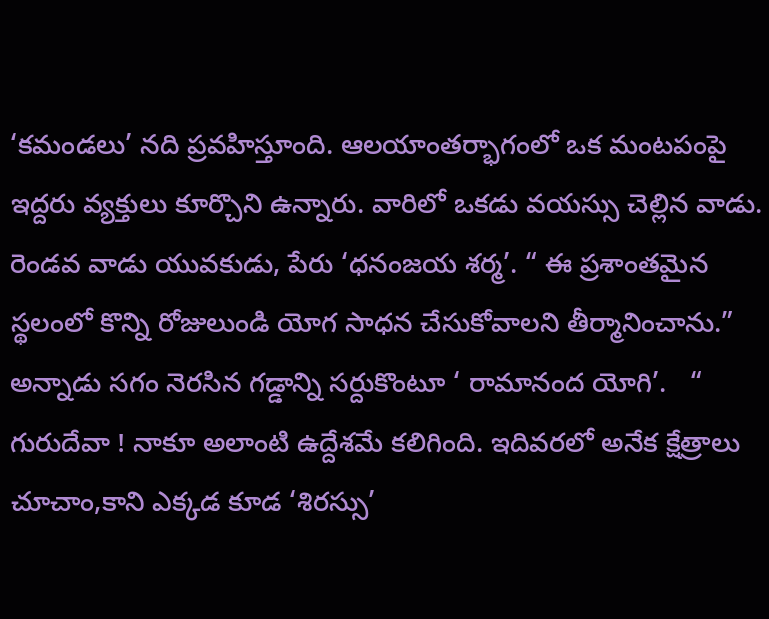‘కమండలు’ నది ప్రవహిస్తూంది. ఆలయాంతర్భాగంలో ఒక మంటపంపై ఇద్దరు వ్యక్తులు కూర్చొని ఉన్నారు. వారిలో ఒకడు వయస్సు చెల్లిన వాడు. రెండవ వాడు యువకుడు, పేరు ‘ధనంజయ శర్మ’. “ ఈ ప్రశాంతమైన స్థలంలో కొన్ని రోజులుండి యోగ సాధన చేసుకోవాలని తీర్మానించాను.” అన్నాడు సగం నెరసిన గడ్డాన్ని సర్దుకొంటూ ‘ రామానంద యోగి’.   “ గురుదేవా ! నాకూ అలాంటి ఉద్దేశమే కలిగింది. ఇదివరలో అనేక క్షేత్రాలు చూచాం,కాని ఎక్కడ కూడ ‘శిరస్సు’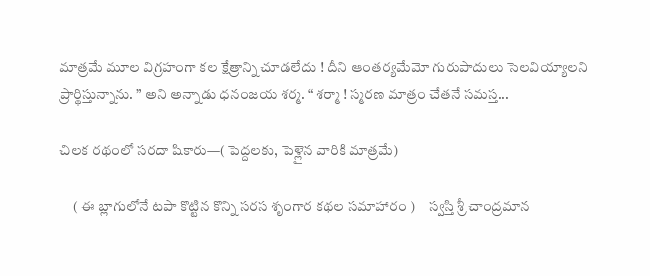మాత్రమే మూల విగ్రహంగా కల క్షేత్రాన్ని చూడలేదు ! దీని ఆంతర్యమేమో గురుపాదులు సెలవియ్యాలని ప్రార్థిస్తున్నాను. ” అని అన్నాడు ధనంజయ శర్మ. “ శర్మా ! స్మరణ మాత్రం చేతనే సమస్త...

చిలక రథంలో సరదా షికారు—( పెద్దలకు, పెళ్లైన వారికి మాత్రమే)

     ( ఈ బ్లాగులోనే టపా కొట్టిన కొన్ని సరస శృంగార కథల సమాహారం )     స్వస్తి శ్రీ చాంద్రమాన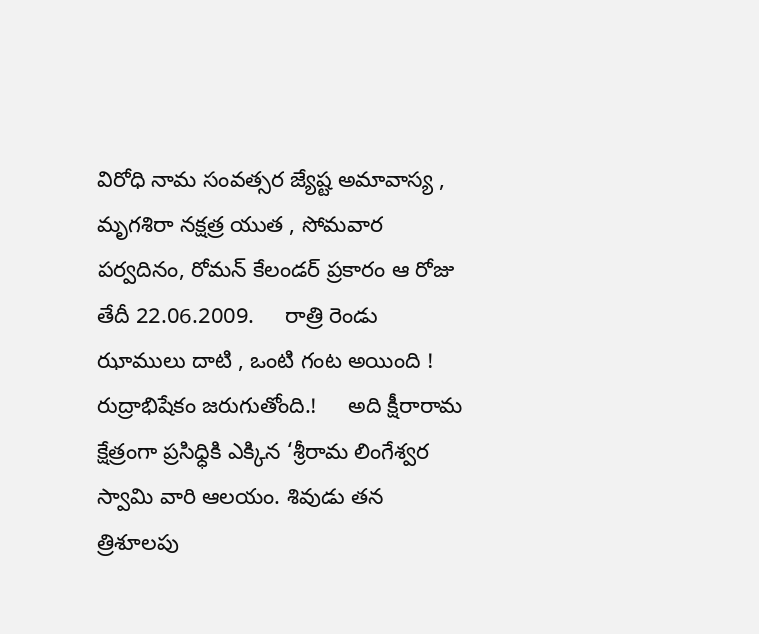విరోధి నామ సంవత్సర జ్యేష్ట అమావాస్య , మృగశిరా నక్షత్ర యుత , సోమవార పర్వదినం, రోమన్ కేలండర్ ప్రకారం ఆ రోజు తేదీ 22.06.2009.     రాత్రి రెండు ఝాములు దాటి , ఒంటి గంట అయింది !     రుద్రాభిషేకం జరుగుతోంది.!     అది క్షీరారామ క్షేత్రంగా ప్రసిధ్ధికి ఎక్కిన ‘శ్రీరామ లింగేశ్వర స్వామి వారి ఆలయం. శివుడు తన త్రిశూలపు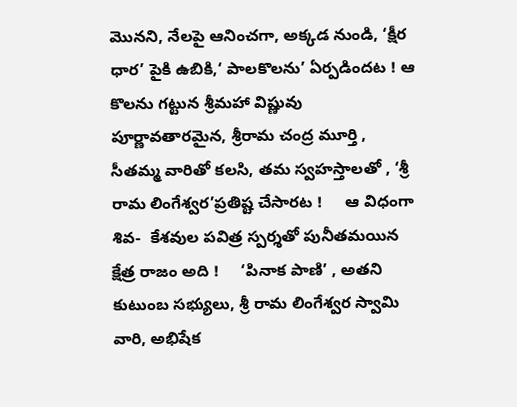మొనని, నేలపై ఆనించగా, అక్కడ నుండి, ‘క్షీర ధార’ పైకి ఉబికి,‘ పాలకొలను’ ఏర్పడిందట ! ఆ కొలను గట్టున శ్రీమహా విష్ణువు పూర్ణావతారమైన, శ్రీరామ చంద్ర మూర్తి , సీతమ్మ వారితో కలసి, తమ స్వహస్తాలతో , ‘శ్రీ రామ లింగేశ్వర’ప్రతిష్ట చేసారట !     ఆ విధంగా శివ-  కేశవుల పవిత్ర స్పర్శతో పునీతమయిన క్షేత్ర రాజం అది !     ‘పినాక పాణి’ , అతని కుటుంబ సభ్యులు, శ్రీ రామ లింగేశ్వర స్వామి వారి, అభిషేక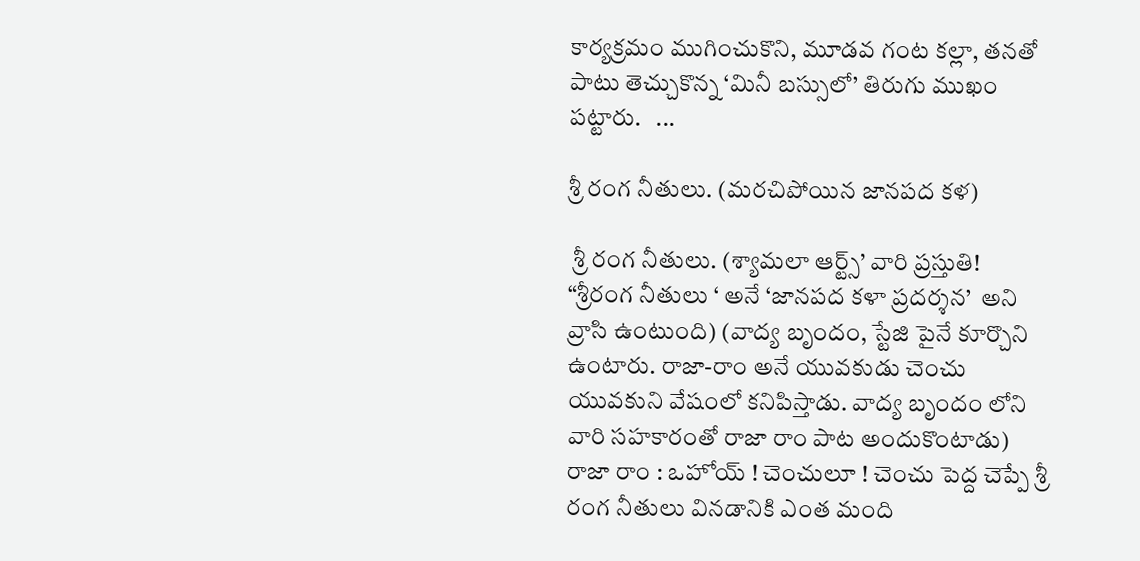కార్యక్రమం ముగించుకొని, మూడవ గంట కల్లా, తనతో పాటు తెచ్చుకొన్న ‘మినీ బస్సులో’ తిరుగు ముఖం పట్టారు.   ...

శ్రీ రంగ నీతులు. (మరచిపోయిన జానపద కళ)

 శ్రీ రంగ నీతులు. (శ్యామలా ఆర్ట్స్’ వారి ప్రస్తుతి!  “శ్రీరంగ నీతులు ‘ అనే ‘జానపద కళా ప్రదర్శన’  అని వ్రాసి ఉంటుంది) (వాద్య బృందం, స్టేజి పైనే కూర్చొని ఉంటారు. రాజా-రాం అనే యువకుడు చెంచు యువకుని వేషంలో కనిపిస్తాడు. వాద్య బృందం లోని  వారి సహకారంతో రాజా రాం పాట అందుకొంటాడు) రాజా రాం : ఒహోయ్ ! చెంచులూ ! చెంచు పెద్ద చెప్పే శ్రీ రంగ నీతులు వినడానికి ఎంత మంది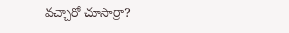వచ్చారో చూసార్రా?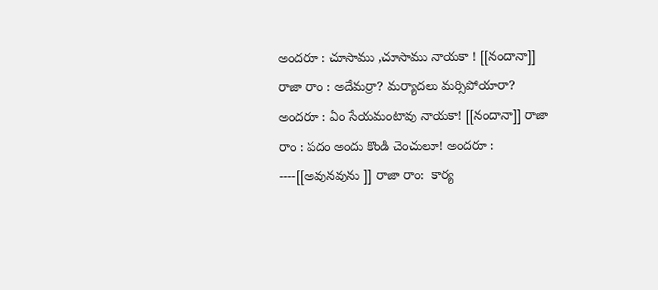అందరూ : చూసాము ,చూసాము నాయకా ! [[నందానా]] రాజా రాం : అదేమర్రా? మర్యాదలు మర్సిపోయారా? అందరూ : ఏం సేయమంటావు నాయకా! [[నందానా]] రాజా రాం : పదం అందు కొండి చెంచులూ! అందరూ : ----[[అవునవును ]] రాజా రాం:  కార్య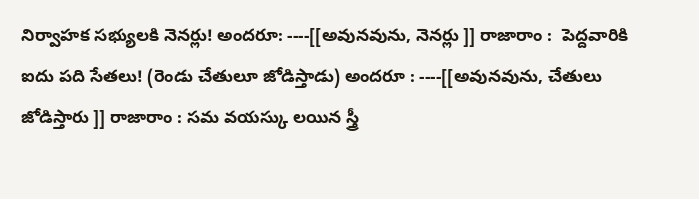నిర్వాహక సభ్యులకి నెనర్లు! అందరూ: ----[[అవునవును, నెనర్లు ]] రాజారాం :  పెద్దవారికి ఐదు పది సేతలు! (రెండు చేతులూ జోడిస్తాడు) అందరూ : ----[[అవునవును, చేతులు జోడిస్తారు ]] రాజారాం : సమ వయస్కు లయిన స్త్రీ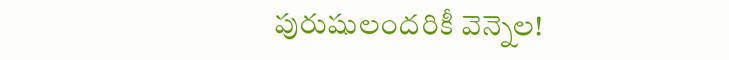పురుషులందరికీ వెన్నెల!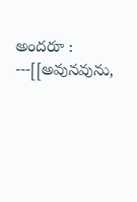అందరూ : ---[[అవునవును,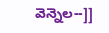వెన్నెల--]]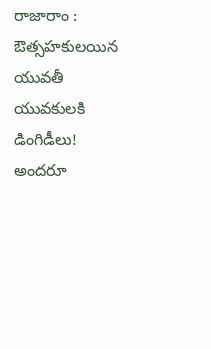రాజారాం :   ఔత్సహకులయిన యువతీ యువకులకి డింగిడీలు! అందరూ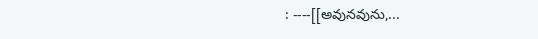: ----[[అవునవును,...